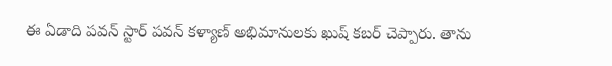ఈ ఏడాది పవన్ స్టార్ పవన్ కళ్యాణ్ అభిమానులకు ఖుష్ కబర్ చెప్పారు. తాను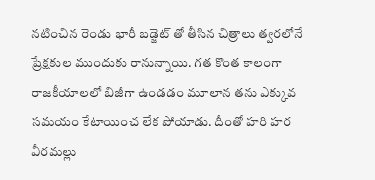నటించిన రెండు భారీ బడ్జెట్ తో తీసిన చిత్రాలు త్వరలోనే ప్రేక్షకుల ముందుకు రానున్నాయి. గత కొంత కాలంగా రాజకీయాలలో బిజీగా ఉండడం మూలాన తను ఎక్కువ సమయం కేటాయించ లేక పోయాడు. దీంతో హరి హర వీరమల్లు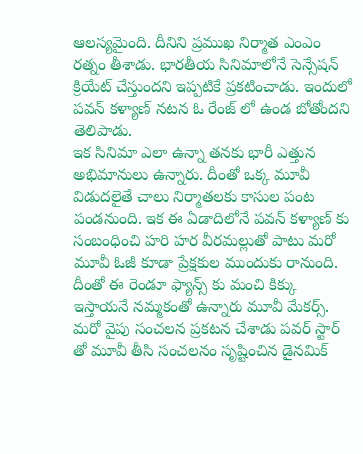ఆలస్యమైంది. దీనిని ప్రముఖ నిర్మాత ఎంఎం రత్నం తీశాడు. భారతీయ సినిమాలోనే సెన్సేషన్ క్రియేట్ చేస్తుందని ఇప్పటికే ప్రకటించాడు. ఇందులో పవన్ కళ్యాణ్ నటన ఓ రేంజ్ లో ఉండ బోతోందని తెలిపాడు.
ఇక సినిమా ఎలా ఉన్నా తనకు భారీ ఎత్తున అభిమానులు ఉన్నారు. దీంతో ఒక్క మూవీ విడుదలైతే చాలు నిర్మాతలకు కాసుల పంట పండనుంది. ఇక ఈ ఏడాదిలోనే పవన్ కళ్యాణ్ కు సంబంధించి హరి హర వీరమల్లుతో పాటు మరో మూవీ ఓజీ కూడా ప్రేక్షకుల ముందుకు రానుంది. దీంతో ఈ రెండూ ఫ్యాన్స్ కు మంచి కిక్కు ఇస్తాయనే నమ్మకంతో ఉన్నారు మూవీ మేకర్స్.
మరో వైపు సంచలన ప్రకటన చేశాడు పవర్ స్టార్ తో మూవీ తీసి సంచలనం సృష్టించిన డైనమిక్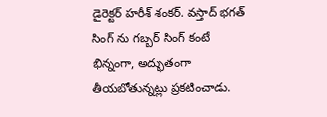డైరెక్టర్ హరీశ్ శంకర్. వస్తాద్ భగత్ సింగ్ ను గబ్బర్ సింగ్ కంటే భిన్నంగా, అద్భుతంగా తీయబోతున్నట్లు ప్రకటించాడు.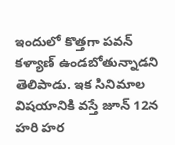ఇందులో కొత్తగా పవన్ కళ్యాణ్ ఉండబోతున్నాడని తెలిపాడు. ఇక సినిమాల విషయానికి వస్తే జూన్ 12న హరి హర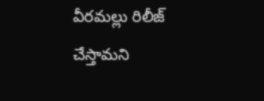వీరమల్లు రిలీజ్ చేస్తామని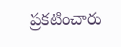ప్రకటించారు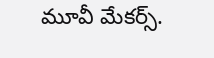మూవీ మేకర్స్.